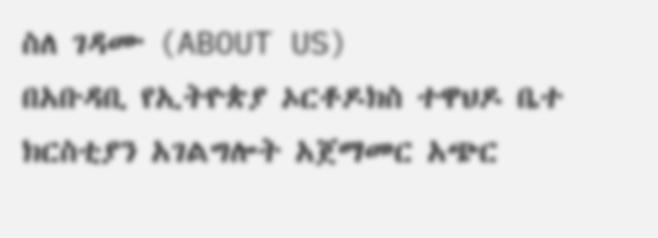ስለ ገዳሙ (ABOUT US)
በአቡዳቢ የኢትዮጵያ ኦርቶዶክስ ተዋህዶ ቤተ ክርስቲያን አገልግሎት አጀማመር አጭር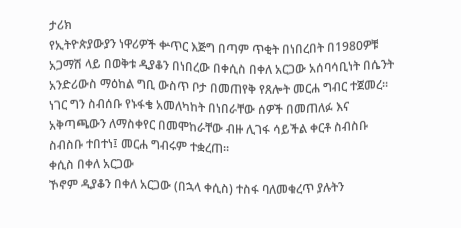ታሪክ
የኢትዮጵያውያን ነዋሪዎች ቍጥር እጅግ በጣም ጥቂት በነበረበት በ1980ዎቹ አጋማሽ ላይ በወቅቱ ዲያቆን በነበረው በቀሲስ በቀለ አርጋው አሰባሳቢነት በሴንት አንድሪውስ ማዕከል ግቢ ውስጥ ቦታ በመጠየቅ የጸሎት መርሐ ግብር ተጀመረ። ነገር ግን ስብሰቡ የኑፋቄ አመለካከት በነበራቸው ሰዎች በመጠለፉ እና አቅጣጫውን ለማስቀየር በመሞከራቸው ብዙ ሊገፋ ሳይችል ቀርቶ ስብስቡ ስብስቡ ተበተነ፤ መርሐ ግብሩም ተቋረጠ።
ቀሲስ በቀለ አርጋው
ኾኖም ዲያቆን በቀለ አርጋው (በኋላ ቀሲስ) ተስፋ ባለመቁረጥ ያሉትን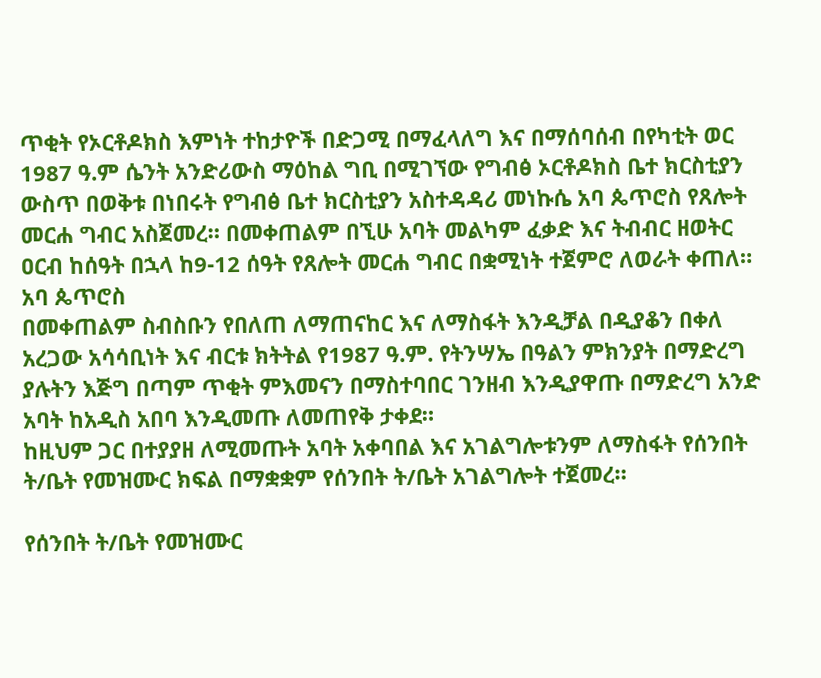ጥቂት የኦርቶዶክስ እምነት ተከታዮች በድጋሚ በማፈላለግ እና በማሰባሰብ በየካቲት ወር 1987 ዓ.ም ሴንት አንድሪውስ ማዕከል ግቢ በሚገኘው የግብፅ ኦርቶዶክስ ቤተ ክርስቲያን ውስጥ በወቅቱ በነበሩት የግብፅ ቤተ ክርስቲያን አስተዳዳሪ መነኩሴ አባ ጴጥሮስ የጸሎት መርሐ ግብር አስጀመረ። በመቀጠልም በኚሁ አባት መልካም ፈቃድ እና ትብብር ዘወትር ዐርብ ከሰዓት በኋላ ከ9-12 ሰዓት የጸሎት መርሐ ግብር በቋሚነት ተጀምሮ ለወራት ቀጠለ።
አባ ጴጥሮስ
በመቀጠልም ስብስቡን የበለጠ ለማጠናከር እና ለማስፋት እንዲቻል በዲያቆን በቀለ አረጋው አሳሳቢነት እና ብርቱ ክትትል የ1987 ዓ.ም. የትንሣኤ በዓልን ምክንያት በማድረግ ያሉትን እጅግ በጣም ጥቂት ምእመናን በማስተባበር ገንዘብ እንዲያዋጡ በማድረግ አንድ አባት ከአዲስ አበባ እንዲመጡ ለመጠየቅ ታቀደ።
ከዚህም ጋር በተያያዘ ለሚመጡት አባት አቀባበል እና አገልግሎቱንም ለማስፋት የሰንበት ት/ቤት የመዝሙር ክፍል በማቋቋም የሰንበት ት/ቤት አገልግሎት ተጀመረ።

የሰንበት ት/ቤት የመዝሙር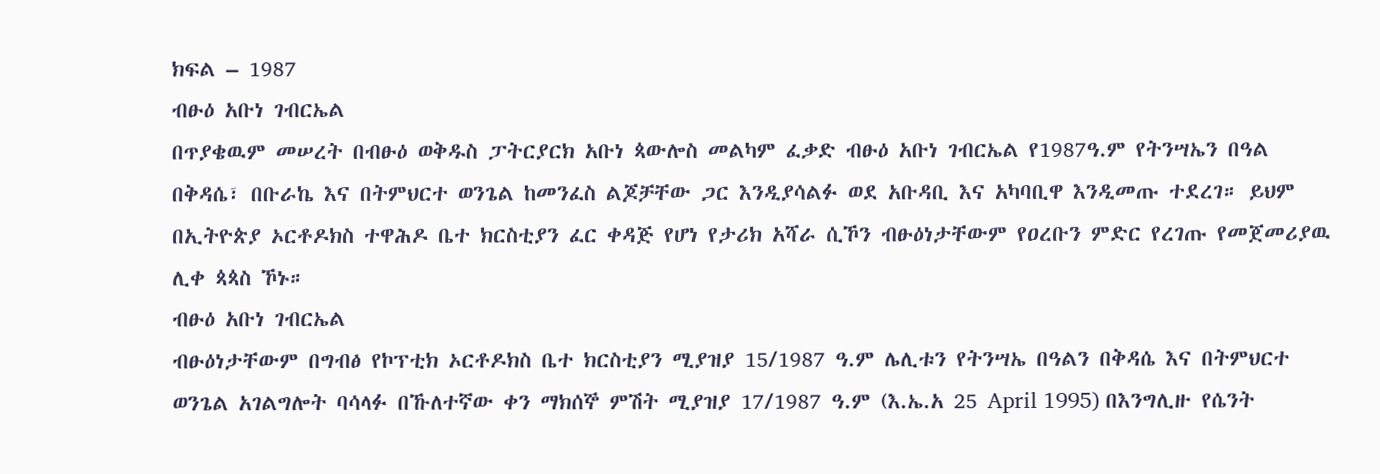ክፍል – 1987
ብፁዕ አቡነ ገብርኤል
በጥያቄዉም መሠረት በብፁዕ ወቅዱስ ፓትርያርክ አቡነ ጳውሎስ መልካም ፈቃድ ብፁዕ አቡነ ገብርኤል የ1987ዓ.ም የትንሣኤን በዓል በቅዳሴ፣ በቡራኬ እና በትምህርተ ወንጌል ከመንፈስ ልጆቻቸው ጋር እንዲያሳልፉ ወደ አቡዳቢ እና አካባቢዋ እንዲመጡ ተደረገ። ይህም በኢትዮጵያ ኦርቶዶክስ ተዋሕዶ ቤተ ክርስቲያን ፈር ቀዳጅ የሆነ የታሪክ አሻራ ሲኾን ብፁዕነታቸውም የዐረቡን ምድር የረገጡ የመጀመሪያዉ ሊቀ ጳጳስ ኾኑ።
ብፁዕ አቡነ ገብርኤል
ብፁዕነታቸውም በግብፅ የኮፕቲክ ኦርቶዶክስ ቤተ ክርስቲያን ሚያዝያ 15/1987 ዓ.ም ሌሊቱን የትንሣኤ በዓልን በቅዳሴ እና በትምህርተ ወንጌል አገልግሎት ባሳላፉ በኹለተኛው ቀን ማክሰኞ ምሽት ሚያዝያ 17/1987 ዓ.ም (እ.ኤ.አ 25 April 1995) በእንግሊዙ የሴንት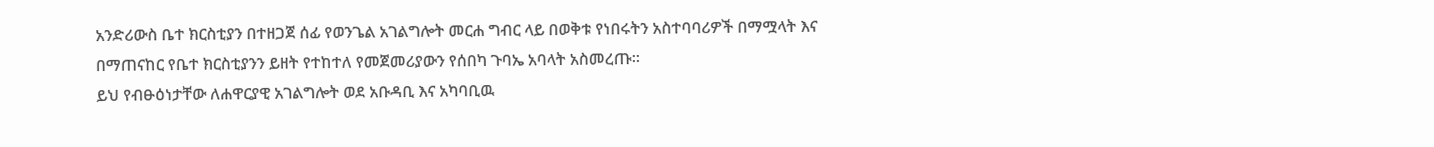አንድሪውስ ቤተ ክርስቲያን በተዘጋጀ ሰፊ የወንጌል አገልግሎት መርሐ ግብር ላይ በወቅቱ የነበሩትን አስተባባሪዎች በማሟላት እና በማጠናከር የቤተ ክርስቲያንን ይዘት የተከተለ የመጀመሪያውን የሰበካ ጉባኤ አባላት አስመረጡ።
ይህ የብፁዕነታቸው ለሐዋርያዊ አገልግሎት ወደ አቡዳቢ እና አካባቢዉ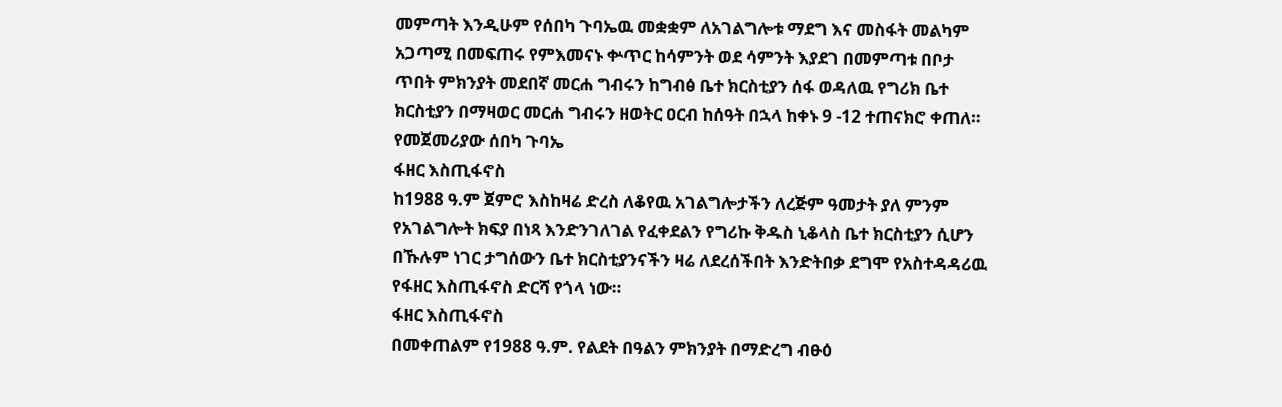መምጣት እንዲሁም የሰበካ ጉባኤዉ መቋቋም ለአገልግሎቱ ማደግ እና መስፋት መልካም አጋጣሚ በመፍጠሩ የምእመናኑ ቍጥር ከሳምንት ወደ ሳምንት እያደገ በመምጣቱ በቦታ ጥበት ምክንያት መደበኛ መርሐ ግብሩን ከግብፅ ቤተ ክርስቲያን ሰፋ ወዳለዉ የግሪክ ቤተ ክርስቲያን በማዛወር መርሐ ግብሩን ዘወትር ዐርብ ከሰዓት በኋላ ከቀኑ 9 -12 ተጠናክሮ ቀጠለ።
የመጀመሪያው ሰበካ ጉባኤ
ፋዘር እስጢፋኖስ
ከ1988 ዓ.ም ጀምሮ እስከዛሬ ድረስ ለቆየዉ አገልግሎታችን ለረጅም ዓመታት ያለ ምንም የአገልግሎት ክፍያ በነጻ እንድንገለገል የፈቀደልን የግሪኩ ቅዱስ ኒቆላስ ቤተ ክርስቲያን ሲሆን በኹሉም ነገር ታግሰውን ቤተ ክርስቲያንናችን ዛሬ ለደረሰችበት እንድትበቃ ደግሞ የአስተዳዳሪዉ የፋዘር እስጢፋኖስ ድርሻ የጎላ ነው።
ፋዘር እስጢፋኖስ
በመቀጠልም የ1988 ዓ.ም. የልደት በዓልን ምክንያት በማድረግ ብፁዕ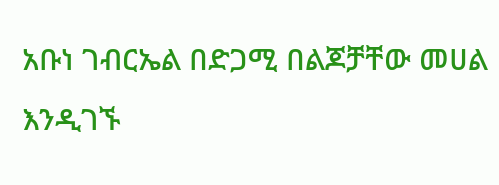አቡነ ገብርኤል በድጋሚ በልጆቻቸው መሀል እንዲገኙ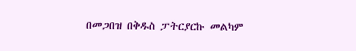በመጋበዝ በቅዱስ ፓትርያርኩ መልካም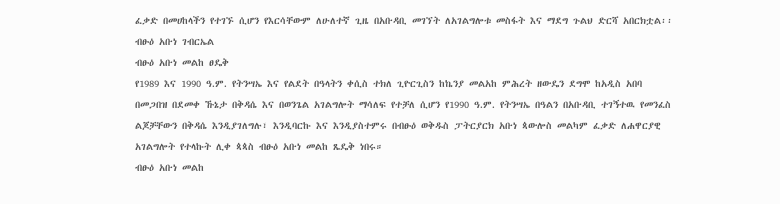ፈቃድ በመሀከላችን የተገኙ ሲሆን የእርሳቸውም ለሁለተኛ ጊዜ በአቡዳቢ መገኘት ለአገልግሎቱ መስፋት እና ማደግ ጉልህ ድርሻ አበርክቷል፡፡
ብፁዕ አቡነ ገብርኤል
ብፁዕ አቡነ መልከ ፀዴቅ
የ1989 እና 1990 ዓ.ም. የትንሣኤ እና የልደት በዓላትን ቀሲስ ተክለ ጊዮርጊስን ከኬንያ መልአከ ምሕረት ዘውዴን ደግሞ ከአዲስ አበባ በመጋበዝ በደመቀ ኹኔታ በቅዳሴ እና በወንጌል አገልግሎት ማሳለፍ የተቻለ ሲሆን የ1990 ዓ.ም. የትንሣኤ በዓልን በአቡዳቢ ተገኝተዉ የመንፈስ ልጆቻቸውን በቅዳሴ እንዲያገለግሉ፣ እንዲባርኩ እና እንዲያስተምሩ በብፁዕ ወቅዱስ ፓትርያርክ አቡነ ጳውሎስ መልካም ፈቃድ ለሐዋርያዊ አገልግሎት የተላኩት ሊቀ ጳጳስ ብፁዕ አቡነ መልከ ጼዴቅ ነበሩ።
ብፁዕ አቡነ መልከ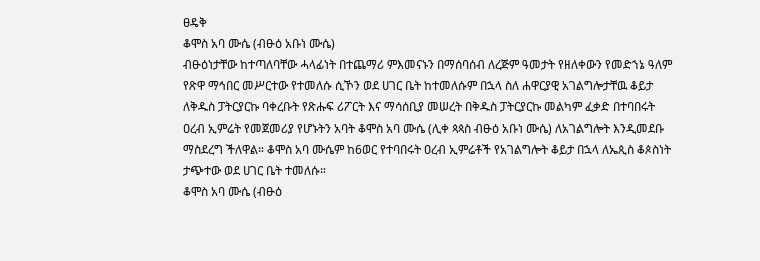ፀዴቅ
ቆሞስ አባ ሙሴ (ብፁዕ አቡነ ሙሴ)
ብፁዕነታቸው ከተጣለባቸው ሓላፊነት በተጨማሪ ምእመናኑን በማሰባሰብ ለረጅም ዓመታት የዘለቀውን የመድኀኔ ዓለም የጽዋ ማኅበር መሥርተው የተመለሱ ሲኾን ወደ ሀገር ቤት ከተመለሱም በኋላ ስለ ሐዋርያዊ አገልግሎታቸዉ ቆይታ ለቅዱስ ፓትርያርኩ ባቀረቡት የጽሑፍ ሪፖርት እና ማሳሰቢያ መሠረት በቅዱስ ፓትርያርኩ መልካም ፈቃድ በተባበሩት ዐረብ ኢምሬት የመጀመሪያ የሆኑትን አባት ቆሞስ አባ ሙሴ (ሊቀ ጳጳስ ብፁዕ አቡነ ሙሴ) ለአገልግሎት እንዲመደቡ ማስደረግ ችለዋል። ቆሞስ አባ ሙሴም ከ6ወር የተባበሩት ዐረብ ኢምሬቶች የአገልግሎት ቆይታ በኋላ ለኤጲስ ቆጶስነት ታጭተው ወደ ሀገር ቤት ተመለሱ።
ቆሞስ አባ ሙሴ (ብፁዕ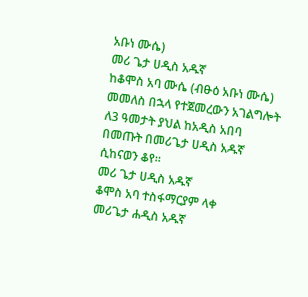አቡነ ሙሴ)
መሪ ጌታ ሀዲስ አዱኛ
ከቆሞስ አባ ሙሴ (ብፁዕ አቡነ ሙሴ) መመለስ በኋላ የተጀመረውን አገልግሎት ለ3 ዓመታት ያህል ከአዲስ አበባ በመጡት በመሪጌታ ሀዲስ አዱኛ ሲከናወን ቆየ።
መሪ ጌታ ሀዲስ አዱኛ
ቆሞስ አባ ተስፋማርያም ላቀ
መሪጌታ ሐዲስ አዱኛ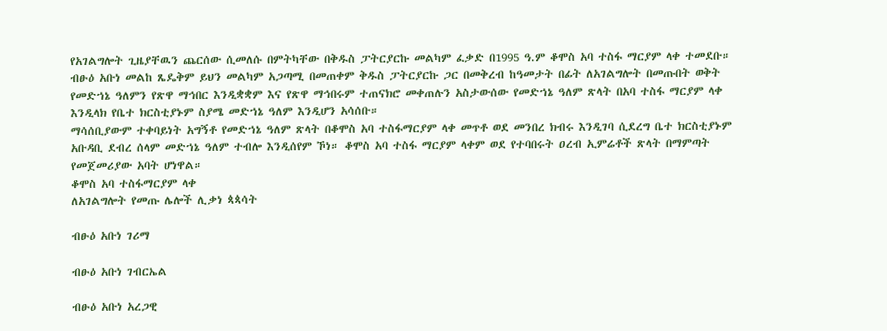የአገልግሎት ጊዜያቸዉን ጨርሰው ሲመለሱ በምትካቸው በቅዱስ ፓትርያርኩ መልካም ፈቃድ በ1995 ዓ.ም ቆሞስ አባ ተስፋ ማርያም ላቀ ተመደቡ። ብፁዕ አቡነ መልከ ጼዴቅም ይህን መልካም አጋጣሚ በመጠቀም ቅዱስ ፓትርያርኩ ጋር በመቅረብ ከዓመታት በፊት ለአገልግሎት በመጡበት ወቅት የመድኀኔ ዓለምን የጽዋ ማኅበር እንዲቋቋም እና የጽዋ ማኅበሩም ተጠናክሮ መቀጠሉን አስታውሰው የመድኀኔ ዓለም ጽላት በአባ ተስፋ ማርያም ላቀ እንዲላክ የቤተ ክርስቲያኑም ስያሜ መድኀኔ ዓለም እንዲሆን አሳሰቡ።
ማሳሰቢያውም ተቀባይነት አግኝቶ የመድኀኔ ዓለም ጽላት በቆሞስ አባ ተስፋማርያም ላቀ መጥቶ ወደ መንበረ ክብሩ እንዲገባ ሲደረግ ቤተ ክርስቲያኑም አቡዳቢ ደብረ ሰላም መድኀኔ ዓለም ተብሎ እንዲሰየም ኾነ። ቆሞስ አባ ተስፋ ማርያም ላቀም ወደ የተባበሩት ዐረብ ኢምሬቶች ጽላት በማምጣት የመጀመሪያው አባት ሆነዋል።
ቆሞስ አባ ተስፋማርያም ላቀ
ለአገልግሎት የመጡ ሌሎች ሊቃነ ጳጳሳት

ብፁዕ አቡነ ገሪማ

ብፁዕ አቡነ ገብርኤል

ብፁዕ አቡነ አረጋዊ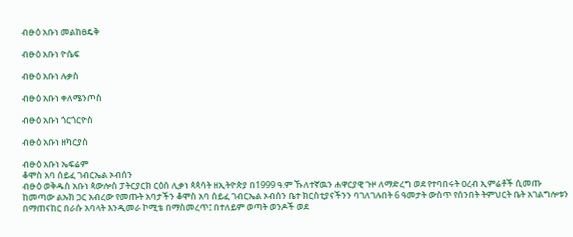ብፁዕ አቡነ መልከፀዴቅ

ብፁዕ አቡነ ዮሴፍ

ብፁዕ አቡነ ሉቃስ

ብፁዕ አቡነ ቀለሜንጦስ

ብፁዕ አቡነ ጎርጎርዮስ

ብፁዕ አቡነ ዘካርያስ

ብፁዕ አቡነ ኤፍሬም
ቆሞስ አባ ሰይፈ ገብርኤል ኦብሰን
ብፁዕ ወቅዱስ አቡነ ጳውሎስ ፓትርያርክ ርዕሰ ሊቃነ ጳጳሳት ዘኢትዮጵያ በ1999 ዓ.ም ኹለተኛዉን ሐዋርያዊ ጉዞ ለማድረግ ወደ የተባበሩት ዐረብ ኢምሬቶች ሲመጡ ከመጣው ልኡክ ጋር አብረው የመጡት አባታችን ቆሞስ አባ ሰይፈ ገብርኤል ኦብሰን ቤተ ክርስቲያናችንን ባገለገሉበት 6 ዓመታት ውስጥ የሰንበት ትምህርት ቤት አገልግሎቱን በማጠናከር በራሱ አባላት እንዲመራ ኮሚቴ በማስመረጥ፤ በተለይም ወጣት ወንዶች ወደ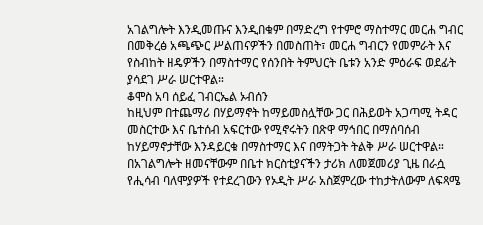አገልግሎት እንዲመጡና እንዲበቁም በማድረግ የተምሮ ማስተማር መርሐ ግብር በመቅረፅ አጫጭር ሥልጠናዎችን በመስጠት፣ መርሐ ግብርን የመምራት እና የስብከት ዘዴዎችን በማስተማር የሰንበት ትምህርት ቤቱን አንድ ምዕራፍ ወደፊት ያሳደገ ሥራ ሠርተዋል።
ቆሞስ አባ ሰይፈ ገብርኤል ኦብሰን
ከዚህም በተጨማሪ በሃይማኖት ከማይመስሏቸው ጋር በሕይወት አጋጣሚ ትዳር መስርተው እና ቤተሰብ አፍርተው የሚኖሩትን በጽዋ ማኅበር በማሰባሰብ ከሃይማኖታቸው እንዳይርቁ በማስተማር እና በማትጋት ትልቅ ሥራ ሠርተዋል።
በአገልግሎት ዘመናቸውም በቤተ ክርስቲያናችን ታሪክ ለመጀመሪያ ጊዜ በራሷ የሒሳብ ባለሞያዎች የተደረገውን የኦዲት ሥራ አስጀምረው ተከታትለውም ለፍጻሜ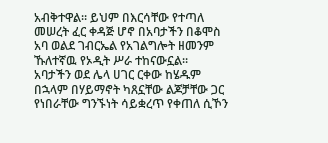አብቅተዋል። ይህም በእርሳቸው የተጣለ መሠረት ፈር ቀዳጅ ሆኖ በአባታችን በቆሞስ አባ ወልደ ገብርኤል የአገልግሎት ዘመንም ኹለተኛዉ የኦዲት ሥራ ተከናውኗል።
አባታችን ወደ ሌላ ሀገር ርቀው ከሄዱም በኋላም በሃይማኖት ካጸኗቸው ልጆቻቸው ጋር የነበራቸው ግንኙነት ሳይቋረጥ የቀጠለ ሲኾን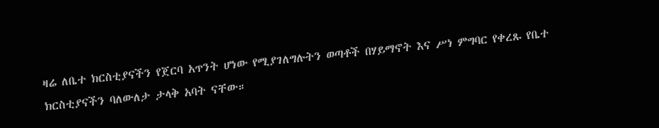ዛሬ ለቤተ ክርስቲያናችን የጀርባ አጥንት ሆነው የሚያገለግሉትን ወጣቶች በሃይማኖት እና ሥነ ምግባር የቀረጹ የቤተ ክርስቲያናችን ባለውለታ ታላቅ አባት ናቸው።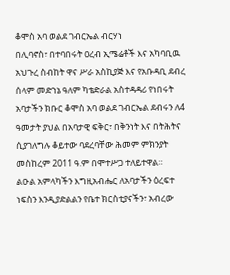ቆሞስ አባ ወልደ ገብርኤል ብርሃነ
በሊባኖስ፣ በተባበሩት ዐረብ ኢሜሬቶች እና አካባቢዉ አህጉረ ስብከት ዋና ሥራ አስኪያጅ እና የአቡዳቢ ደብረ ሰላም መድኀኔ ዓለም ካቴድራል አስተዳዳሪ የነበሩት አባታችን ክቡር ቆሞስ አባ ወልደ ገብርኤል ደብሩን ለ4 ዓመታት ያህል በአባታዊ ፍቅር፣ በቅንነት እና በትሕትና ሲያገለግሉ ቆይተው ባደረባቸው ሕመም ምክንያት መስከረም 2011 ዓ.ም በሞተሥጋ ተለይተዋል።
ልዑል አምላካችን እግዚአብሔር ለአባታችን ዕረፍተ ነፍስን እንዲያድልልን የቤተ ክርስቲያናችን፣ አብረው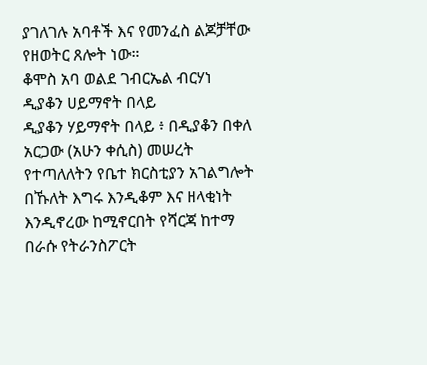ያገለገሉ አባቶች እና የመንፈስ ልጆቻቸው የዘወትር ጸሎት ነው።
ቆሞስ አባ ወልደ ገብርኤል ብርሃነ
ዲያቆን ሀይማኖት በላይ
ዲያቆን ሃይማኖት በላይ ፥ በዲያቆን በቀለ አርጋው (አሁን ቀሲስ) መሠረት የተጣለለትን የቤተ ክርስቲያን አገልግሎት በኹለት እግሩ እንዲቆም እና ዘላቂነት እንዲኖረው ከሚኖርበት የሻርጃ ከተማ በራሱ የትራንስፖርት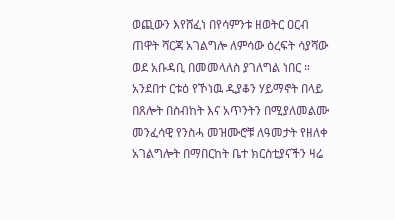ወጪውን እየሸፈነ በየሳምንቱ ዘወትር ዐርብ ጠዋት ሻርጃ አገልግሎ ለምሳው ዕረፍት ሳያሻው ወደ አቡዳቢ በመመላለስ ያገለግል ነበር ።
አንደበተ ርቱዕ የኾነዉ ዲያቆን ሃይማኖት በላይ በጸሎት በስብከት እና አጥንትን በሚያለመልሙ መንፈሳዊ የንስሓ መዝሙሮቹ ለዓመታት የዘለቀ አገልግሎት በማበርከት ቤተ ክርስቲያናችን ዛሬ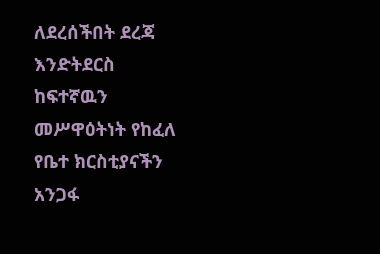ለደረሰችበት ደረጃ እንድትደርስ ከፍተኛዉን መሥዋዕትነት የከፈለ የቤተ ክርስቲያናችን አንጋፋ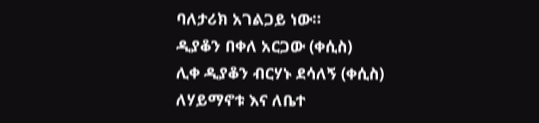ባለታሪክ አገልጋይ ነው።
ዲያቆን በቀለ አርጋው (ቀሲስ)
ሊቀ ዲያቆን ብርሃኑ ደሳለኝ (ቀሲስ)
ለሃይማኖቱ እና ለቤተ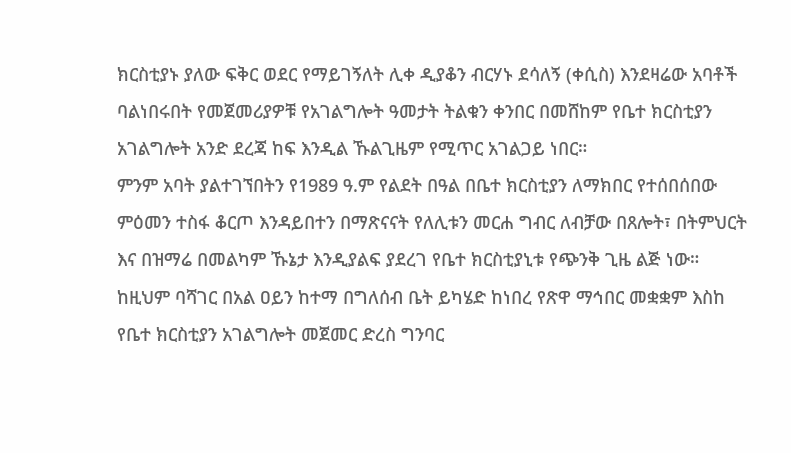ክርስቲያኑ ያለው ፍቅር ወደር የማይገኝለት ሊቀ ዲያቆን ብርሃኑ ደሳለኝ (ቀሲስ) እንደዛሬው አባቶች ባልነበሩበት የመጀመሪያዎቹ የአገልግሎት ዓመታት ትልቁን ቀንበር በመሸከም የቤተ ክርስቲያን አገልግሎት አንድ ደረጃ ከፍ እንዲል ኹልጊዜም የሚጥር አገልጋይ ነበር።
ምንም አባት ያልተገኘበትን የ1989 ዓ.ም የልደት በዓል በቤተ ክርስቲያን ለማክበር የተሰበሰበው ምዕመን ተስፋ ቆርጦ እንዳይበተን በማጽናናት የለሊቱን መርሐ ግብር ለብቻው በጸሎት፣ በትምህርት እና በዝማሬ በመልካም ኹኔታ እንዲያልፍ ያደረገ የቤተ ክርስቲያኒቱ የጭንቅ ጊዜ ልጅ ነው። ከዚህም ባሻገር በአል ዐይን ከተማ በግለሰብ ቤት ይካሄድ ከነበረ የጽዋ ማኅበር መቋቋም እስከ የቤተ ክርስቲያን አገልግሎት መጀመር ድረስ ግንባር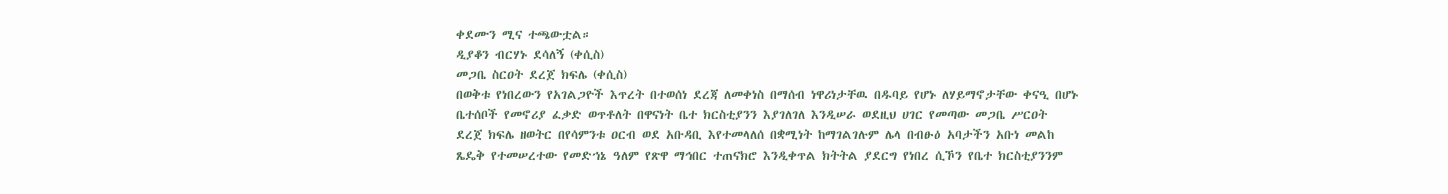ቀደሙን ሚና ተጫውቷል።
ዲያቆን ብርሃኑ ደሳለኝ (ቀሲስ)
መጋቤ ስርዐት ደረጀ ክፍሌ (ቀሲስ)
በወቅቱ የነበረውን የአገልጋዮች እጥረት በተወሰነ ደረጃ ለመቀነስ በማሰብ ነዋሪነታቸዉ በዱባይ የሆኑ ለሃይማኖታቸው ቀናዒ በሆኑ ቤተሰቦች የመኖሪያ ፈቃድ ወጥቶለት በዋናነት ቤተ ክርስቲያንን እያገለገለ እንዲሠራ ወደዚህ ሀገር የመጣው መጋቤ ሥርዐት ደረጀ ክፍሌ ዘወትር በየሳምንቱ ዐርብ ወደ አቡዳቢ እየተመላለሰ በቋሚነት ከማገልገሉም ሌላ በብፁዕ አባታችን አቡነ መልከ ጼዴቅ የተመሠረተው የመድኀኔ ዓለም የጽዋ ማኅበር ተጠናክሮ እንዲቀጥል ክትትል ያደርግ የነበረ ሲኾን የቤተ ክርስቲያንንም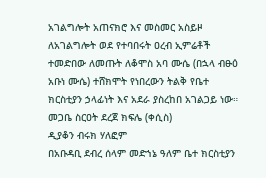አገልግሎት አጠናክሮ እና መስመር አስይዞ ለአገልግሎት ወደ የተባበሩት ዐረብ ኢምሬቶች ተመድበው ለመጡት ለቆሞስ አባ ሙሴ (በኋላ ብፁዕ አቡነ ሙሴ) ተሸክሞት የነበረውን ትልቅ የቤተ ክርስቲያን ኃላፊነት እና አደራ ያስረከበ አገልጋይ ነው።
መጋቤ ስርዐት ደረጀ ክፍሌ (ቀሲስ)
ዲያቆን ብሩክ ሃለፎም
በአቡዳቢ ደብረ ሰላም መድኀኔ ዓለም ቤተ ክርስቲያን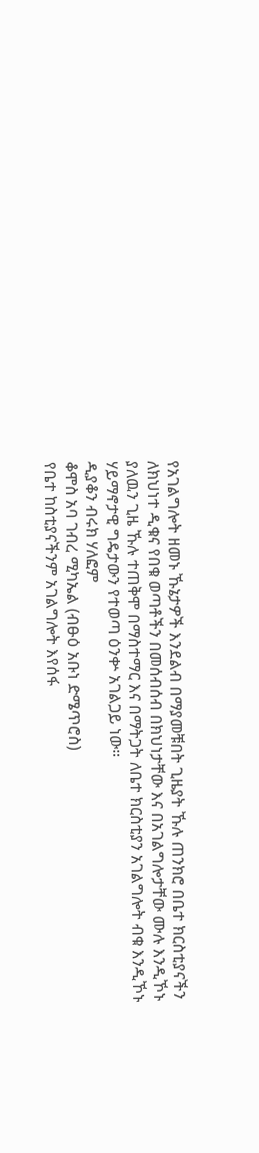የአገልግሎት ዘመኑ ኹኔታዎች እንደልብ በማያመቹበት ጊዜያት ኹሉ ጠንክሮ በቤተ ክርስቲያናችን ለክህነተ ዲቁና የበቁ ወጣቶችን በመሰብሰብ በክህነታቸው እና በአገልግሎታቸው ሙሉ እንዲኾኑ ያለዉን ጊዜ ኹሉ ተጠቅሞ በማስተማር እና በማትጋት ለቤተ ክርስቲያን አገልግሎት ብቁ እንዲኾኑ ሃይማኖታዊ ግዴታውን የተወጣ ዕንቍ አገልጋይ ነው።
ዲያቆን ብሩክ ሃለፎም
ቆሞስ አባ ገብረ ሚካኤል (ብፁዕ አቡነ ድሜጥሮስ)
የቤተ ከስቲያናችንም አገልግሎት እየሰፋ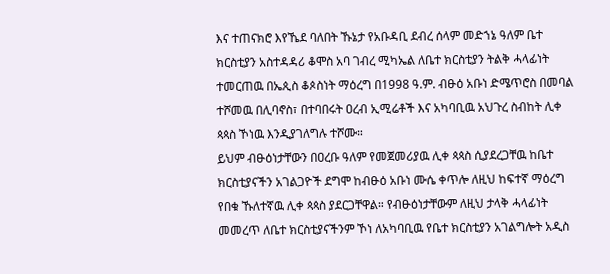እና ተጠናክሮ እየኼደ ባለበት ኹኔታ የአቡዳቢ ደብረ ሰላም መድኀኔ ዓለም ቤተ ክርስቲያን አስተዳዳሪ ቆሞስ አባ ገብረ ሚካኤል ለቤተ ክርስቲያን ትልቅ ሓላፊነት ተመርጠዉ በኤጲስ ቆጶስነት ማዕረግ በ1998 ዓ.ም. ብፁዕ አቡነ ድሜጥሮስ በመባል ተሾመዉ በሊባኖስ፣ በተባበሩት ዐረብ ኢሚሬቶች እና አካባቢዉ አህጉረ ስብከት ሊቀ ጳጳስ ኾነዉ እንዲያገለግሉ ተሾሙ።
ይህም ብፁዕነታቸውን በዐረቡ ዓለም የመጀመሪያዉ ሊቀ ጳጳስ ሲያደረጋቸዉ ከቤተ ክርስቲያናችን አገልጋዮች ደግሞ ከብፁዕ አቡነ ሙሴ ቀጥሎ ለዚህ ከፍተኛ ማዕረግ የበቁ ኹለተኛዉ ሊቀ ጳጳስ ያደርጋቸዋል። የብፁዕነታቸውም ለዚህ ታላቅ ሓላፊነት መመረጥ ለቤተ ክርስቲያናችንም ኾነ ለአካባቢዉ የቤተ ክርስቲያን አገልግሎት አዲስ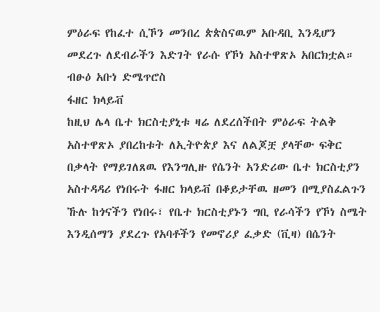ምዕራፍ የከፈተ ሲኾን መንበረ ጵጵስናዉም አቡዳቢ እንዲሆን መደረጉ ለደብራችን እድገት የራሱ የኾነ አስተዋጽኦ አበርክቷል።
ብፁዕ አቡነ ድሜጥሮስ
ፋዘር ክላይቭ
ከዚህ ሌላ ቤተ ክርስቲያኒቱ ዛሬ ለደረሰችበት ምዕራፍ ትልቅ አስተዋጽኦ ያበረከቱት ለኢትዮጵያ እና ለልጆቿ ያላቸው ፍቅር በቃላት የማይገለጸዉ የእንግሊዙ የሴንት አንድሪው ቤተ ክርስቲያን አስተዳዳሪ የነበሩት ፋዘር ክላይቭ በቆይታቸዉ ዘመን በሚያስፈልጉን ኹሉ ከጎናችን የነበሩ፣ የቤተ ክርስቲያኑን ግቢ የራሳችን የኾነ ስሜት እንዲሰማን ያደረጉ የአባቶችን የመኖሪያ ፈቃድ (ቪዛ) በሴንት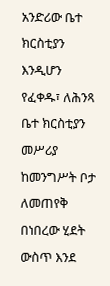አንድሪው ቤተ ክርስቲያን እንዲሆን የፈቀዱ፣ ለሕንጻ ቤተ ክርስቲያን መሥሪያ ከመንግሥት ቦታ ለመጠየቅ በነበረው ሂደት ውስጥ እንደ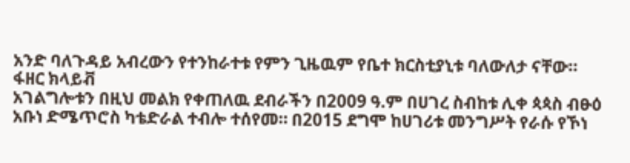አንድ ባለጉዳይ አብረውን የተንከራተቱ የምን ጊዜዉም የቤተ ክርስቲያኒቱ ባለውለታ ናቸው።
ፋዘር ክላይቭ
አገልግሎቱን በዚህ መልክ የቀጠለዉ ደብራችን በ2009 ዓ.ም በሀገረ ስብከቱ ሊቀ ጳጳስ ብፁዕ አቡነ ድሜጥሮስ ካቴድራል ተብሎ ተሰየመ። በ2015 ደግሞ ከሀገሪቱ መንግሥት የራሱ የኾነ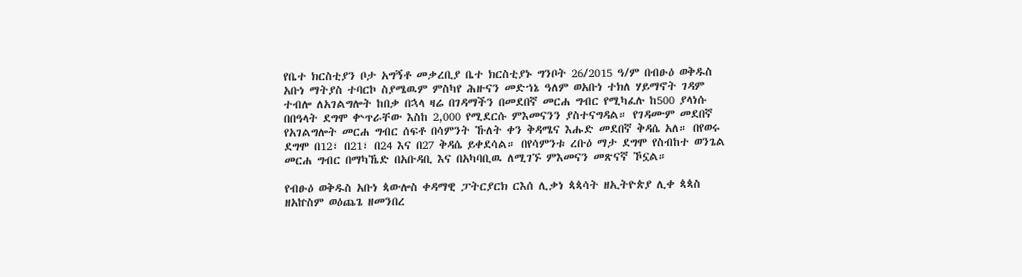የቤተ ክርስቲያን ቦታ አግኝቶ መቃረቢያ ቤተ ክርስቲያኑ ግንቦት 26/2015 ዓ/ም በብፁዕ ወቅዱስ አቡነ ማትያስ ተባርኮ ስያሜዉም ምስካየ ሕዙናን መድኀኔ ዓለም ወአቡነ ተክለ ሃይማኖት ገዳም ተብሎ ለአገልግሎት ከበቃ በኋላ ዛሬ በገዳማችን በመደበኛ መርሐ ግብር የሚካፈሉ ከ500 ያላነሱ በበዓላት ደግሞ ቍጥራቸው እስከ 2,000 የሚደርሱ ምእመናንን ያስተናግዳል። የገዳሙም መደበኛ የአገልግሎት መርሐ ግብር ሰፍቶ በሳምንት ኹለት ቀን ቅዳሜና እሑድ መደበኛ ቅዳሴ አለ። በየወሩ ደግሞ በ12፣ በ21፣ በ24 እና በ27 ቅዳሴ ይቀደሳል። በየሳምንቱ ረቡዕ ማታ ደግሞ የስብከተ ወንጌል መርሐ ግብር በማካኼድ በአቡዳቢ እና በአካባቢዉ ለሚገኙ ምእመናን መጽናኛ ኾኗል።

የብፁዕ ወቅዱስ አቡነ ጳውሎስ ቀዳማዊ ፓትርያርክ ርእሰ ሊቃነ ጳጳሳት ዘኢትዮጵያ ሊቀ ጳጳስ ዘአኵስም ወዕጨጌ ዘመንበረ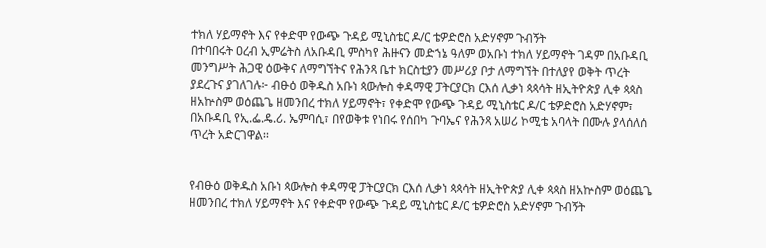ተክለ ሃይማኖት እና የቀድሞ የውጭ ጉዳይ ሚኒስቴር ዶ/ር ቴዎድሮስ አድሃኖም ጉብኝት
በተባበሩት ዐረብ ኢምሬትስ ለአቡዳቢ ምስካየ ሕዙናን መድኀኔ ዓለም ወአቡነ ተክለ ሃይማኖት ገዳም በአቡዳቢ መንግሥት ሕጋዊ ዕውቅና ለማግኘትና የሕንጻ ቤተ ክርስቲያን መሥሪያ ቦታ ለማግኘት በተለያየ ወቅት ጥረት ያደረጉና ያገለገሉ፦ ብፁዕ ወቅዱስ አቡነ ጳውሎስ ቀዳማዊ ፓትርያርክ ርእሰ ሊቃነ ጳጳሳት ዘኢትዮጵያ ሊቀ ጳጳስ ዘአኵስም ወዕጨጌ ዘመንበረ ተክለ ሃይማኖት፣ የቀድሞ የውጭ ጉዳይ ሚኒስቴር ዶ/ር ቴዎድሮስ አድሃኖም፣ በአቡዳቢ የኢ.ፌ.ዴ.ሪ. ኤምባሲ፣ በየወቅቱ የነበሩ የሰበካ ጉባኤና የሕንጻ አሠሪ ኮሚቴ አባላት በሙሉ ያላሰለሰ ጥረት አድርገዋል፡፡


የብፁዕ ወቅዱስ አቡነ ጳውሎስ ቀዳማዊ ፓትርያርክ ርእሰ ሊቃነ ጳጳሳት ዘኢትዮጵያ ሊቀ ጳጳስ ዘአኵስም ወዕጨጌ ዘመንበረ ተክለ ሃይማኖት እና የቀድሞ የውጭ ጉዳይ ሚኒስቴር ዶ/ር ቴዎድሮስ አድሃኖም ጉብኝት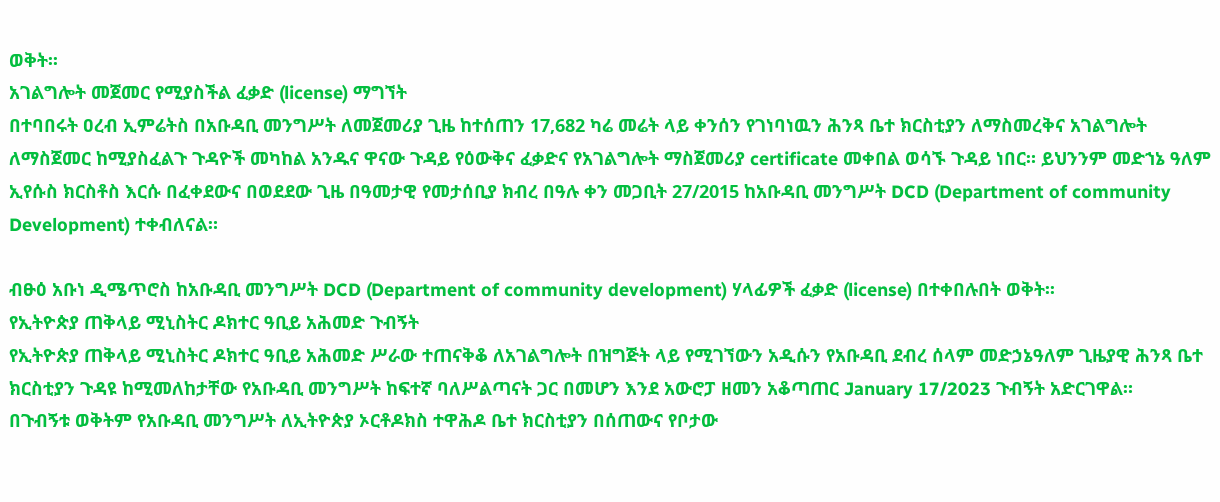ወቅት፡፡
አገልግሎት መጀመር የሚያስችል ፈቃድ (license) ማግኘት
በተባበሩት ዐረብ ኢምሬትስ በአቡዳቢ መንግሥት ለመጀመሪያ ጊዜ ከተሰጠን 17,682 ካሬ መሬት ላይ ቀንሰን የገነባነዉን ሕንጻ ቤተ ክርስቲያን ለማስመረቅና አገልግሎት ለማስጀመር ከሚያስፈልጉ ጉዳዮች መካከል አንዱና ዋናው ጉዳይ የዕውቅና ፈቃድና የአገልግሎት ማስጀመሪያ certificate መቀበል ወሳኙ ጉዳይ ነበር። ይህንንም መድኀኔ ዓለም ኢየሱስ ክርስቶስ እርሱ በፈቀደውና በወደደው ጊዜ በዓመታዊ የመታሰቢያ ክብረ በዓሉ ቀን መጋቢት 27/2015 ከአቡዳቢ መንግሥት DCD (Department of community Development) ተቀብለናል።

ብፁዕ አቡነ ዲሜጥሮስ ከአቡዳቢ መንግሥት DCD (Department of community development) ሃላፊዎች ፈቃድ (license) በተቀበሉበት ወቅት፡፡
የኢትዮጵያ ጠቅላይ ሚኒስትር ዶክተር ዓቢይ አሕመድ ጉብኝት
የኢትዮጵያ ጠቅላይ ሚኒስትር ዶክተር ዓቢይ አሕመድ ሥራው ተጠናቅቆ ለአገልግሎት በዝግጅት ላይ የሚገኘውን አዲሱን የአቡዳቢ ደብረ ሰላም መድኃኔዓለም ጊዜያዊ ሕንጻ ቤተ ክርስቲያን ጉዳዩ ከሚመለከታቸው የአቡዳቢ መንግሥት ከፍተኛ ባለሥልጣናት ጋር በመሆን እንደ አውሮፓ ዘመን አቆጣጠር January 17/2023 ጉብኝት አድርገዋል።
በጉብኝቱ ወቅትም የአቡዳቢ መንግሥት ለኢትዮጵያ ኦርቶዶክስ ተዋሕዶ ቤተ ክርስቲያን በሰጠውና የቦታው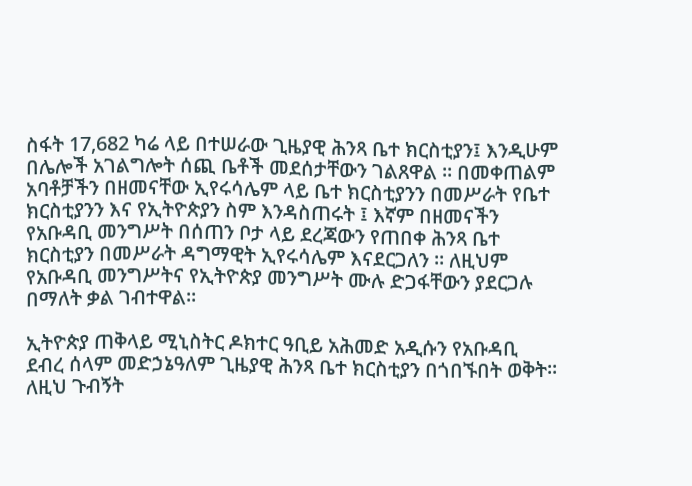ስፋት 17,682 ካሬ ላይ በተሠራው ጊዜያዊ ሕንጻ ቤተ ክርስቲያን፤ እንዲሁም በሌሎች አገልግሎት ሰጪ ቤቶች መደሰታቸውን ገልጸዋል ። በመቀጠልም አባቶቻችን በዘመናቸው ኢየሩሳሌም ላይ ቤተ ክርስቲያንን በመሥራት የቤተ ክርስቲያንን እና የኢትዮጵያን ስም እንዳስጠሩት ፤ እኛም በዘመናችን የአቡዳቢ መንግሥት በሰጠን ቦታ ላይ ደረጃውን የጠበቀ ሕንጻ ቤተ ክርስቲያን በመሥራት ዳግማዊት ኢየሩሳሌም እናደርጋለን ። ለዚህም የአቡዳቢ መንግሥትና የኢትዮጵያ መንግሥት ሙሉ ድጋፋቸውን ያደርጋሉ በማለት ቃል ገብተዋል።

ኢትዮጵያ ጠቅላይ ሚኒስትር ዶክተር ዓቢይ አሕመድ አዲሱን የአቡዳቢ ደብረ ሰላም መድኃኔዓለም ጊዜያዊ ሕንጻ ቤተ ክርስቲያን በጎበኙበት ወቅት፡፡
ለዚህ ጉብኝት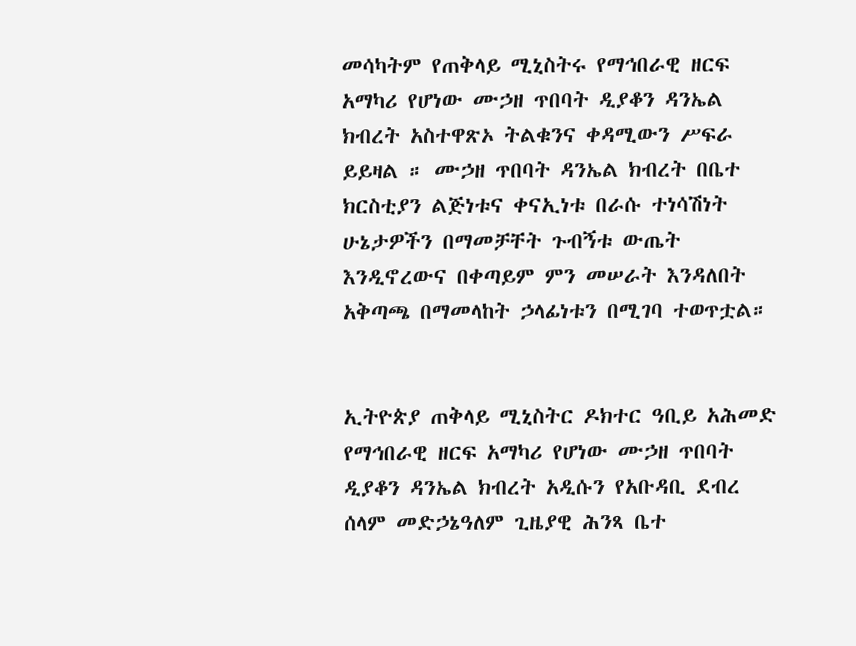መሳካትም የጠቅላይ ሚኒስትሩ የማኅበራዊ ዘርፍ አማካሪ የሆነው ሙኃዘ ጥበባት ዲያቆን ዳንኤል ክብረት አስተዋጽኦ ትልቁንና ቀዳሚውን ሥፍራ ይይዛል ። ሙኃዘ ጥበባት ዳንኤል ክብረት በቤተ ክርስቲያን ልጅነቱና ቀናኢነቱ በራሱ ተነሳሽነት ሁኔታዎችን በማመቻቸት ጉብኝቱ ውጤት እንዲኖረውና በቀጣይም ምን መሠራት እንዳለበት አቅጣጫ በማመላከት ኃላፊነቱን በሚገባ ተወጥቷል።


ኢትዮጵያ ጠቅላይ ሚኒስትር ዶክተር ዓቢይ አሕመድ የማኅበራዊ ዘርፍ አማካሪ የሆነው ሙኃዘ ጥበባት ዲያቆን ዳንኤል ክብረት አዲሱን የአቡዳቢ ደብረ ሰላም መድኃኔዓለም ጊዜያዊ ሕንጻ ቤተ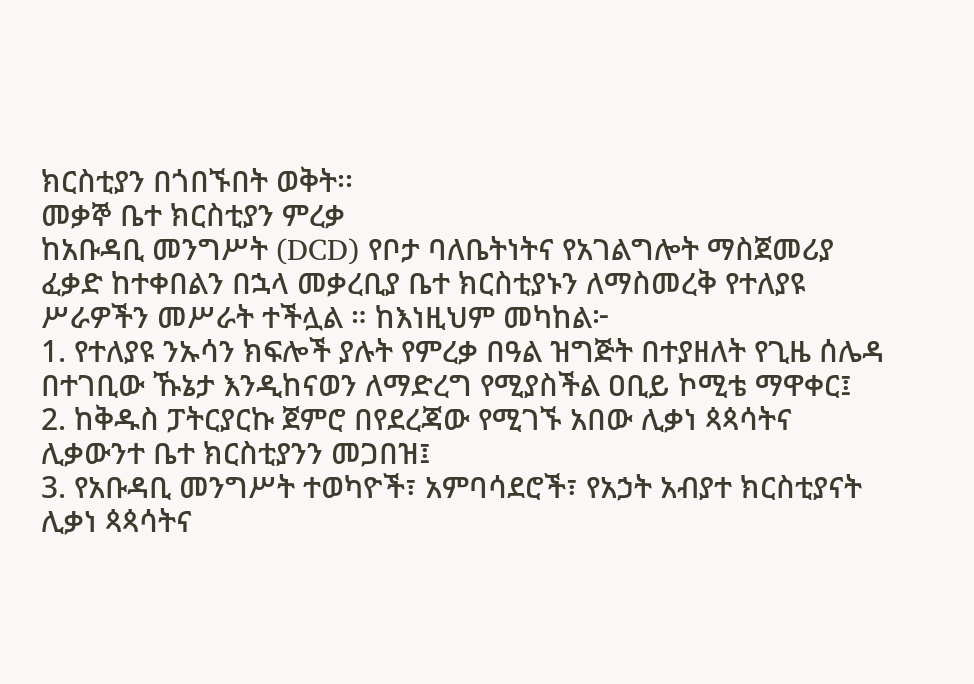ክርስቲያን በጎበኙበት ወቅት፡፡
መቃኞ ቤተ ክርስቲያን ምረቃ
ከአቡዳቢ መንግሥት (DCD) የቦታ ባለቤትነትና የአገልግሎት ማስጀመሪያ ፈቃድ ከተቀበልን በኋላ መቃረቢያ ቤተ ክርስቲያኑን ለማስመረቅ የተለያዩ ሥራዎችን መሥራት ተችሏል ። ከእነዚህም መካከል፦
1. የተለያዩ ንኡሳን ክፍሎች ያሉት የምረቃ በዓል ዝግጅት በተያዘለት የጊዜ ሰሌዳ በተገቢው ኹኔታ እንዲከናወን ለማድረግ የሚያስችል ዐቢይ ኮሚቴ ማዋቀር፤
2. ከቅዱስ ፓትርያርኩ ጀምሮ በየደረጃው የሚገኙ አበው ሊቃነ ጳጳሳትና ሊቃውንተ ቤተ ክርስቲያንን መጋበዝ፤
3. የአቡዳቢ መንግሥት ተወካዮች፣ አምባሳደሮች፣ የአኃት አብያተ ክርስቲያናት ሊቃነ ጳጳሳትና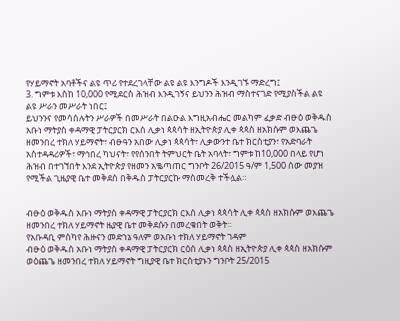የሃይማኖት አባቶችና ልዩ ጥሪ የተደረገላቸው ልዩ ልዩ እንግዶች እንዲገኙ ማድረግ፤
3. ግምቱ እስከ 10,000 የሚደርስ ሕዝብ እንዲገኝና ይህንን ሕዝብ ማስተናገድ የሚያስችል ልዩ ልዩ ሥራን መሥራት ነበር፤
ይህንንና የመሳሰሉትን ሥራዎች በመሥራት በልዑል እግዚአብሔር መልካም ፈቃድ ብፁዕ ወቅዱስ አቡነ ማትያስ ቀዳማዊ ፓትርያርክ ርእሰ ሊቃነ ጳጳሳት ዘኢትዮጵያ ሊቀ ጳጳስ ዘአክሱም ወእጨጌ ዘመንበረ ተክለ ሃይማኖት፣ ብፁዓን አበው ሊቃነ ጳጳሳት፣ ሊቃውንተ ቤተ ክርስቲያን፣ የአድባራት አስተዳዳሪዎች፣ ማኅበረ ካህናት፣ የየሰንበት ትምህርት ቤት አባላት፣ ግምቱ ከ10,000 በላይ የሆነ ሕዝብ በተገኘበት እንደ ኢትዮጵያ የዘመን አቈጣጠር ግንቦት 26/2015 ዓ/ም 1,500 ሰው መያዝ የሚችል ጊዜያዊ ቤተ መቅደስ በቅዱስ ፓትርያርኩ ማስመረቅ ተችሏል።


ብፁዕ ወቅዱስ አቡነ ማትያስ ቀዳማዊ ፓትርያርክ ርእሰ ሊቃነ ጳጳሳት ሊቀ ጳጳስ ዘአክሱም ወእጨጌ ዘመንበረ ተክለ ሃይማኖት ዜያዊ ቤተ መቅደሱን በመረቁበት ወቅት፡፡
የአቡዳቢ ምስካየ ሕዙናን መድኀኔ ዓለም ወአቡነ ተክለ ሃይማኖት ገዳም
ብፁዕ ወቅዱስ አቡነ ማትያስ ቀዳማዊ ፓትርያርክ ርዕሰ ሊቃነ ጳጳስ ዘኢትዮጵያ ሊቀ ጳጳስ ዘአክሱም ወዕጨጌ ዘመንበረ ተክለ ሃይማኖት ግዚያዊ ቤተ ክርስቲያኑን ግንቦት 25/2015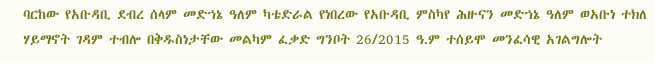ባርከው የአቡዳቢ ደብረ ሰላም መድኀኔ ዓለም ካቴድራል የነበረው የአቡዳቢ ምስካየ ሕዙናን መድኀኔ ዓለም ወአቡነ ተክለ ሃይማኖት ገዳም ተብሎ በቅዱስነታቸው መልካም ፈቃድ ግንቦት 26/2015 ዓ.ም ተሰይሞ መንፈሳዊ አገልግሎት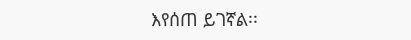እየሰጠ ይገኛል፡፡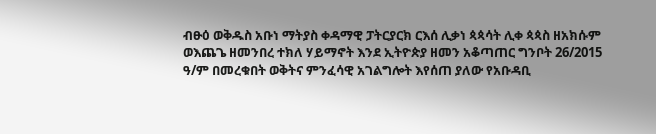ብፁዕ ወቅዱስ አቡነ ማትያስ ቀዳማዊ ፓትርያርክ ርእሰ ሊቃነ ጳጳሳት ሊቀ ጳጳስ ዘአክሱም ወእጨጌ ዘመንበረ ተክለ ሃይማኖት እንደ ኢትዮጵያ ዘመን አቆጣጠር ግንቦት 26/2015 ዓ/ም በመረቁበት ወቅትና ምንፈሳዊ አገልግሎት እየሰጠ ያለው የአቡዳቢ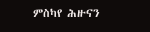ምስካየ ሕዙናን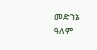መድኀኔ ዓለም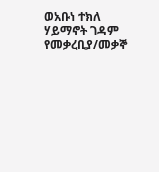ወአቡነ ተክለ ሃይማኖት ገዳም የመቃረቢያ/መቃኞ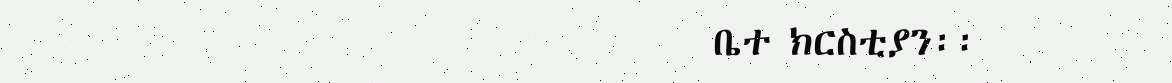ቤተ ክርስቲያን፡፡